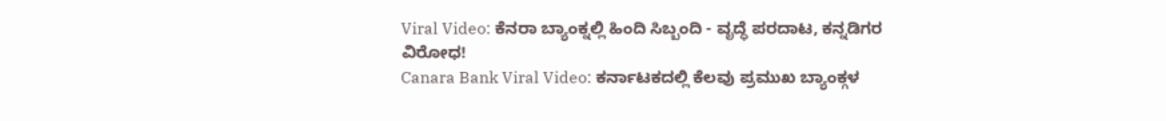Viral Video: ಕೆನರಾ ಬ್ಯಾಂಕ್ನಲ್ಲಿ ಹಿಂದಿ ಸಿಬ್ಬಂದಿ - ವೃದ್ಧೆ ಪರದಾಟ, ಕನ್ನಡಿಗರ ವಿರೋಧ!
Canara Bank Viral Video: ಕರ್ನಾಟಕದಲ್ಲಿ ಕೆಲವು ಪ್ರಮುಖ ಬ್ಯಾಂಕ್ಗಳ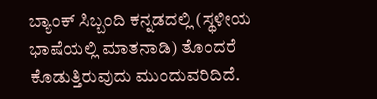ಬ್ಯಾಂಕ್ ಸಿಬ್ಬಂದಿ ಕನ್ನಡದಲ್ಲಿ (ಸ್ಥಳೀಯ ಭಾಷೆಯಲ್ಲಿ ಮಾತನಾಡಿ) ತೊಂದರೆ ಕೊಡುತ್ತಿರುವುದು ಮುಂದುವರಿದಿದೆ.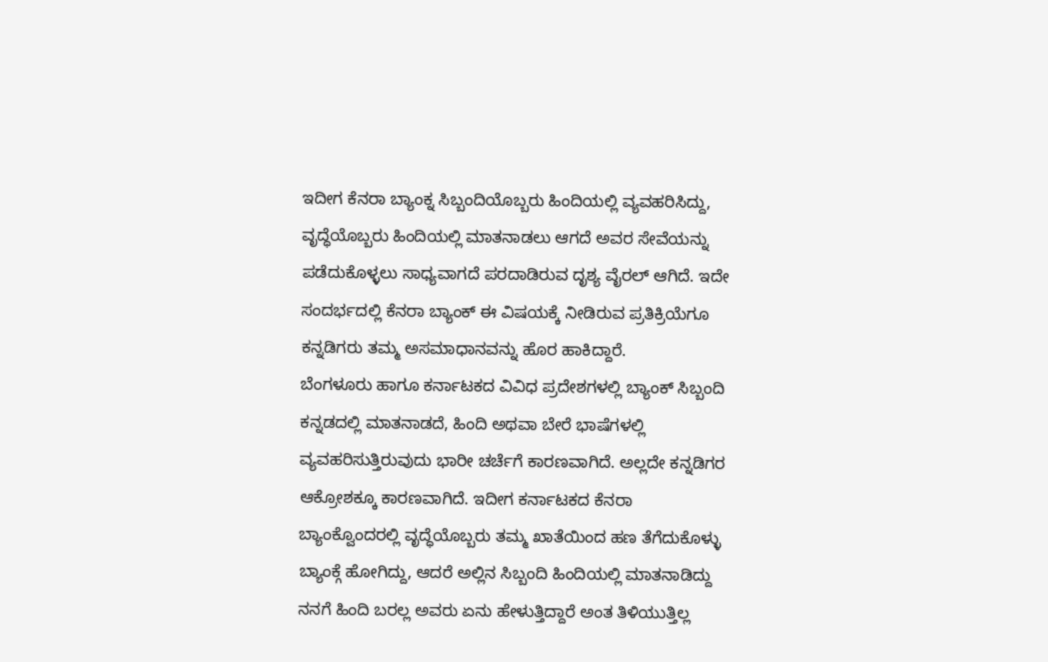ಇದೀಗ ಕೆನರಾ ಬ್ಯಾಂಕ್ನ ಸಿಬ್ಬಂದಿಯೊಬ್ಬರು ಹಿಂದಿಯಲ್ಲಿ ವ್ಯವಹರಿಸಿದ್ದು, ವೃದ್ಧೆಯೊಬ್ಬರು ಹಿಂದಿಯಲ್ಲಿ ಮಾತನಾಡಲು ಆಗದೆ ಅವರ ಸೇವೆಯನ್ನು ಪಡೆದುಕೊಳ್ಳಲು ಸಾಧ್ಯವಾಗದೆ ಪರದಾಡಿರುವ ದೃಶ್ಯ ವೈರಲ್ ಆಗಿದೆ. ಇದೇ ಸಂದರ್ಭದಲ್ಲಿ ಕೆನರಾ ಬ್ಯಾಂಕ್ ಈ ವಿಷಯಕ್ಕೆ ನೀಡಿರುವ ಪ್ರತಿಕ್ರಿಯೆಗೂ ಕನ್ನಡಿಗರು ತಮ್ಮ ಅಸಮಾಧಾನವನ್ನು ಹೊರ ಹಾಕಿದ್ದಾರೆ.
ಬೆಂಗಳೂರು ಹಾಗೂ ಕರ್ನಾಟಕದ ವಿವಿಧ ಪ್ರದೇಶಗಳಲ್ಲಿ ಬ್ಯಾಂಕ್ ಸಿಬ್ಬಂದಿ ಕನ್ನಡದಲ್ಲಿ ಮಾತನಾಡದೆ, ಹಿಂದಿ ಅಥವಾ ಬೇರೆ ಭಾಷೆಗಳಲ್ಲಿ ವ್ಯವಹರಿಸುತ್ತಿರುವುದು ಭಾರೀ ಚರ್ಚೆಗೆ ಕಾರಣವಾಗಿದೆ. ಅಲ್ಲದೇ ಕನ್ನಡಿಗರ ಆಕ್ರೋಶಕ್ಕೂ ಕಾರಣವಾಗಿದೆ. ಇದೀಗ ಕರ್ನಾಟಕದ ಕೆನರಾ ಬ್ಯಾಂಕ್ವೊಂದರಲ್ಲಿ ವೃದ್ಧೆಯೊಬ್ಬರು ತಮ್ಮ ಖಾತೆಯಿಂದ ಹಣ ತೆಗೆದುಕೊಳ್ಳು ಬ್ಯಾಂಕ್ಗೆ ಹೋಗಿದ್ದು, ಆದರೆ ಅಲ್ಲಿನ ಸಿಬ್ಬಂದಿ ಹಿಂದಿಯಲ್ಲಿ ಮಾತನಾಡಿದ್ದು ನನಗೆ ಹಿಂದಿ ಬರಲ್ಲ ಅವರು ಏನು ಹೇಳುತ್ತಿದ್ದಾರೆ ಅಂತ ತಿಳಿಯುತ್ತಿಲ್ಲ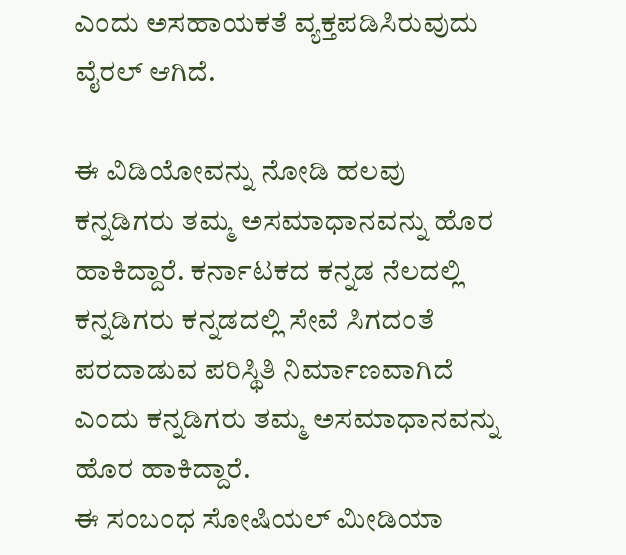ಎಂದು ಅಸಹಾಯಕತೆ ವ್ಯಕ್ತಪಡಿಸಿರುವುದು ವೈರಲ್ ಆಗಿದೆ.

ಈ ವಿಡಿಯೋವನ್ನು ನೋಡಿ ಹಲವು ಕನ್ನಡಿಗರು ತಮ್ಮ ಅಸಮಾಧಾನವನ್ನು ಹೊರ ಹಾಕಿದ್ದಾರೆ. ಕರ್ನಾಟಕದ ಕನ್ನಡ ನೆಲದಲ್ಲಿ ಕನ್ನಡಿಗರು ಕನ್ನಡದಲ್ಲಿ ಸೇವೆ ಸಿಗದಂತೆ ಪರದಾಡುವ ಪರಿಸ್ಥಿತಿ ನಿರ್ಮಾಣವಾಗಿದೆ ಎಂದು ಕನ್ನಡಿಗರು ತಮ್ಮ ಅಸಮಾಧಾನವನ್ನು ಹೊರ ಹಾಕಿದ್ದಾರೆ.
ಈ ಸಂಬಂಧ ಸೋಷಿಯಲ್ ಮೀಡಿಯಾ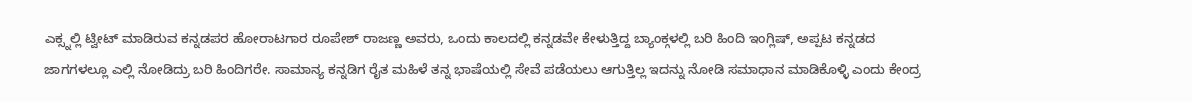ಎಕ್ಸ್ನಲ್ಲಿ ಟ್ವೀಟ್ ಮಾಡಿರುವ ಕನ್ನಡಪರ ಹೋರಾಟಗಾರ ರೂಪೇಶ್ ರಾಜಣ್ಣ ಅವರು, ಒಂದು ಕಾಲದಲ್ಲಿ ಕನ್ನಡವೇ ಕೇಳುತ್ತಿದ್ದ ಬ್ಯಾಂಕ್ಗಳಲ್ಲಿ ಬರಿ ಹಿಂದಿ ಇಂಗ್ಲಿಷ್, ಅಪ್ಪಟ ಕನ್ನಡದ ಜಾಗಗಳಲ್ಲೂ ಎಲ್ಲಿ ನೋಡಿದ್ರು ಬರಿ ಹಿಂದಿಗರೇ. ಸಾಮಾನ್ಯ ಕನ್ನಡಿಗ ರೈತ ಮಹಿಳೆ ತನ್ನ ಭಾಷೆಯಲ್ಲಿ ಸೇವೆ ಪಡೆಯಲು ಆಗುತ್ತಿಲ್ಲ ಇದನ್ನು ನೋಡಿ ಸಮಾಧಾನ ಮಾಡಿಕೊಳ್ಳಿ ಎಂದು ಕೇಂದ್ರ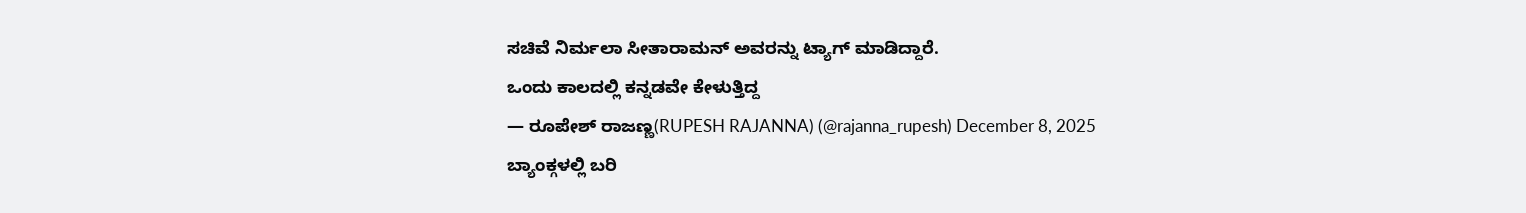ಸಚಿವೆ ನಿರ್ಮಲಾ ಸೀತಾರಾಮನ್ ಅವರನ್ನು ಟ್ಯಾಗ್ ಮಾಡಿದ್ದಾರೆ.
ಒಂದು ಕಾಲದಲ್ಲಿ ಕನ್ನಡವೇ ಕೇಳುತ್ತಿದ್ದ
— ರೂಪೇಶ್ ರಾಜಣ್ಣ(RUPESH RAJANNA) (@rajanna_rupesh) December 8, 2025
ಬ್ಯಾಂಕ್ಗಳಲ್ಲಿ ಬರಿ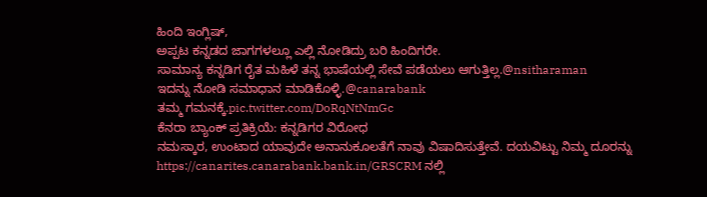ಹಿಂದಿ ಇಂಗ್ಲಿಷ್,
ಅಪ್ಪಟ ಕನ್ನಡದ ಜಾಗಗಳಲ್ಲೂ ಎಲ್ಲಿ ನೋಡಿದ್ರು ಬರಿ ಹಿಂದಿಗರೇ.
ಸಾಮಾನ್ಯ ಕನ್ನಡಿಗ ರೈತ ಮಹಿಳೆ ತನ್ನ ಭಾಷೆಯಲ್ಲಿ ಸೇವೆ ಪಡೆಯಲು ಆಗುತ್ತಿಲ್ಲ.@nsitharaman
ಇದನ್ನು ನೋಡಿ ಸಮಾಧಾನ ಮಾಡಿಕೊಳ್ಳಿ.@canarabank
ತಮ್ಮ ಗಮನಕ್ಕೆ.pic.twitter.com/DoRqNtNmGc
ಕೆನರಾ ಬ್ಯಾಂಕ್ ಪ್ರತಿಕ್ರಿಯೆ: ಕನ್ನಡಿಗರ ವಿರೋಧ
ನಮಸ್ಕಾರ, ಉಂಟಾದ ಯಾವುದೇ ಅನಾನುಕೂಲತೆಗೆ ನಾವು ವಿಷಾದಿಸುತ್ತೇವೆ. ದಯವಿಟ್ಟು ನಿಮ್ಮ ದೂರನ್ನು https://canarites.canarabank.bank.in/GRSCRM ನಲ್ಲಿ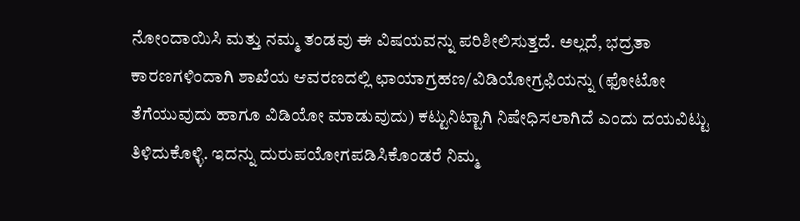ನೋಂದಾಯಿಸಿ ಮತ್ತು ನಮ್ಮ ತಂಡವು ಈ ವಿಷಯವನ್ನು ಪರಿಶೀಲಿಸುತ್ತದೆ. ಅಲ್ಲದೆ, ಭದ್ರತಾ ಕಾರಣಗಳಿಂದಾಗಿ ಶಾಖೆಯ ಆವರಣದಲ್ಲಿ ಛಾಯಾಗ್ರಹಣ/ವಿಡಿಯೋಗ್ರಫಿಯನ್ನು (ಫೋಟೋ ತೆಗೆಯುವುದು ಹಾಗೂ ವಿಡಿಯೋ ಮಾಡುವುದು) ಕಟ್ಟುನಿಟ್ಟಾಗಿ ನಿಷೇಧಿಸಲಾಗಿದೆ ಎಂದು ದಯವಿಟ್ಟು ತಿಳಿದುಕೊಳ್ಳಿ. ಇದನ್ನು ದುರುಪಯೋಗಪಡಿಸಿಕೊಂಡರೆ ನಿಮ್ಮ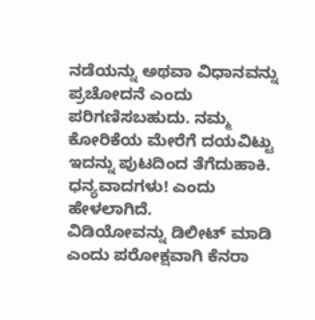ನಡೆಯನ್ನು ಅಥವಾ ವಿಧಾನವನ್ನು ಪ್ರಚೋದನೆ ಎಂದು ಪರಿಗಣಿಸಬಹುದು. ನಮ್ಮ ಕೋರಿಕೆಯ ಮೇರೆಗೆ ದಯವಿಟ್ಟು ಇದನ್ನು ಪುಟದಿಂದ ತೆಗೆದುಹಾಕಿ. ಧನ್ಯವಾದಗಳು! ಎಂದು ಹೇಳಲಾಗಿದೆ.
ವಿಡಿಯೋವನ್ನು ಡಿಲೀಟ್ ಮಾಡಿ ಎಂದು ಪರೋಕ್ಷವಾಗಿ ಕೆನರಾ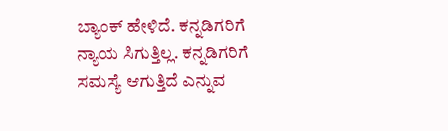ಬ್ಯಾಂಕ್ ಹೇಳಿದೆ. ಕನ್ನಡಿಗರಿಗೆ ನ್ಯಾಯ ಸಿಗುತ್ತಿಲ್ಲ. ಕನ್ನಡಿಗರಿಗೆ ಸಮಸ್ಯೆ ಆಗುತ್ತಿದೆ ಎನ್ನುವ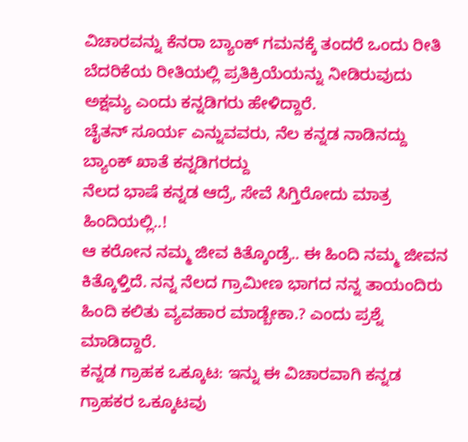ವಿಚಾರವನ್ನು ಕೆನರಾ ಬ್ಯಾಂಕ್ ಗಮನಕ್ಕೆ ತಂದರೆ ಒಂದು ರೀತಿ ಬೆದರಿಕೆಯ ರೀತಿಯಲ್ಲಿ ಪ್ರತಿಕ್ರಿಯೆಯನ್ನು ನೀಡಿರುವುದು ಅಕ್ಷಮ್ಯ ಎಂದು ಕನ್ನಡಿಗರು ಹೇಳಿದ್ದಾರೆ.
ಚೈತನ್ ಸೂರ್ಯ ಎನ್ನುವವರು, ನೆಲ ಕನ್ನಡ ನಾಡಿನದ್ದು ಬ್ಯಾಂಕ್ ಖಾತೆ ಕನ್ನಡಿಗರದ್ದು
ನೆಲದ ಭಾಷೆ ಕನ್ನಡ ಆದ್ರೆ, ಸೇವೆ ಸಿಗ್ತಿರೋದು ಮಾತ್ರ ಹಿಂದಿಯಲ್ಲಿ..!
ಆ ಕರೋನ ನಮ್ಮ ಜೀವ ಕಿತ್ಕೊಂಡ್ರೆ.. ಈ ಹಿಂದಿ ನಮ್ಮ ಜೀವನ ಕಿತ್ಕೊಳ್ತಿದೆ. ನನ್ನ ನೆಲದ ಗ್ರಾಮೀಣ ಭಾಗದ ನನ್ನ ತಾಯಂದಿರು ಹಿಂದಿ ಕಲಿತು ವ್ಯವಹಾರ ಮಾಡ್ಬೇಕಾ.? ಎಂದು ಪ್ರಶ್ನೆ ಮಾಡಿದ್ದಾರೆ.
ಕನ್ನಡ ಗ್ರಾಹಕ ಒಕ್ಕೂಟ: ಇನ್ನು ಈ ವಿಚಾರವಾಗಿ ಕನ್ನಡ ಗ್ರಾಹಕರ ಒಕ್ಕೂಟವು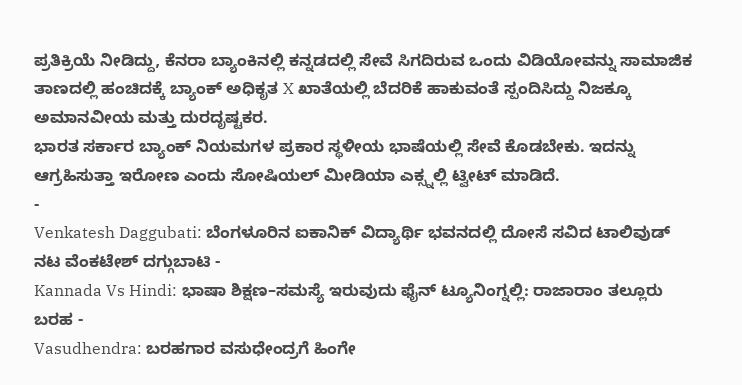ಪ್ರತಿಕ್ರಿಯೆ ನೀಡಿದ್ದು, ಕೆನರಾ ಬ್ಯಾಂಕಿನಲ್ಲಿ ಕನ್ನಡದಲ್ಲಿ ಸೇವೆ ಸಿಗದಿರುವ ಒಂದು ವಿಡಿಯೋವನ್ನು ಸಾಮಾಜಿಕ ತಾಣದಲ್ಲಿ ಹಂಚಿದಕ್ಕೆ ಬ್ಯಾಂಕ್ ಅಧಿಕೃತ X ಖಾತೆಯಲ್ಲಿ ಬೆದರಿಕೆ ಹಾಕುವಂತೆ ಸ್ಪಂದಿಸಿದ್ದು ನಿಜಕ್ಕೂ ಅಮಾನವೀಯ ಮತ್ತು ದುರದೃಷ್ಟಕರ.
ಭಾರತ ಸರ್ಕಾರ ಬ್ಯಾಂಕ್ ನಿಯಮಗಳ ಪ್ರಕಾರ ಸ್ಥಳೀಯ ಭಾಷೆಯಲ್ಲಿ ಸೇವೆ ಕೊಡಬೇಕು. ಇದನ್ನು ಆಗ್ರಹಿಸುತ್ತಾ ಇರೋಣ ಎಂದು ಸೋಷಿಯಲ್ ಮೀಡಿಯಾ ಎಕ್ಸ್ನಲ್ಲಿ ಟ್ವೀಟ್ ಮಾಡಿದೆ.
-
Venkatesh Daggubati: ಬೆಂಗಳೂರಿನ ಐಕಾನಿಕ್ ವಿದ್ಯಾರ್ಥಿ ಭವನದಲ್ಲಿ ದೋಸೆ ಸವಿದ ಟಾಲಿವುಡ್ ನಟ ವೆಂಕಟೇಶ್ ದಗ್ಗುಬಾಟಿ -
Kannada Vs Hindi: ಭಾಷಾ ಶಿಕ್ಷಣ–ಸಮಸ್ಯೆ ಇರುವುದು ಫೈನ್ ಟ್ಯೂನಿಂಗ್ನಲ್ಲಿ: ರಾಜಾರಾಂ ತಲ್ಲೂರು ಬರಹ -
Vasudhendra: ಬರಹಗಾರ ವಸುಧೇಂದ್ರಗೆ ಹಿಂಗೇ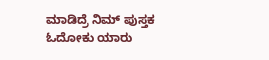ಮಾಡಿದ್ರೆ ನಿಮ್ ಪುಸ್ತಕ ಓದೋಕು ಯಾರು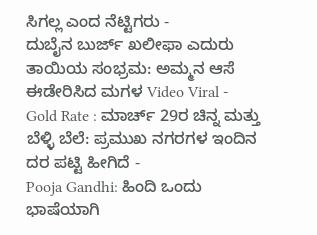ಸಿಗಲ್ಲ ಎಂದ ನೆಟ್ಟಿಗರು -
ದುಬೈನ ಬುರ್ಜ್ ಖಲೀಫಾ ಎದುರು ತಾಯಿಯ ಸಂಭ್ರಮ: ಅಮ್ಮನ ಆಸೆ ಈಡೇರಿಸಿದ ಮಗಳ Video Viral -
Gold Rate : ಮಾರ್ಚ್ 29ರ ಚಿನ್ನ ಮತ್ತು ಬೆಳ್ಳಿ ಬೆಲೆ: ಪ್ರಮುಖ ನಗರಗಳ ಇಂದಿನ ದರ ಪಟ್ಟಿ ಹೀಗಿದೆ -
Pooja Gandhi: ಹಿಂದಿ ಒಂದು ಭಾಷೆಯಾಗಿ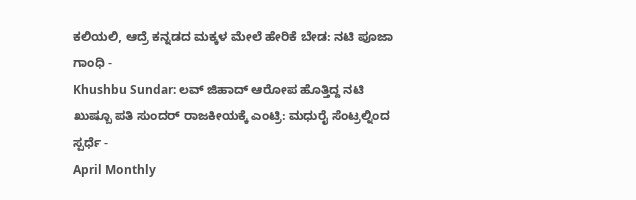ಕಲಿಯಲಿ, ಆದ್ರೆ ಕನ್ನಡದ ಮಕ್ಕಳ ಮೇಲೆ ಹೇರಿಕೆ ಬೇಡ: ನಟಿ ಪೂಜಾ ಗಾಂಧಿ -
Khushbu Sundar: ಲವ್ ಜಿಹಾದ್ ಆರೋಪ ಹೊತ್ತಿದ್ದ ನಟಿ ಖುಷ್ಬೂ ಪತಿ ಸುಂದರ್ ರಾಜಕೀಯಕ್ಕೆ ಎಂಟ್ರಿ: ಮಧುರೈ ಸೆಂಟ್ರಲ್ನಿಂದ ಸ್ಪರ್ಧೆ -
April Monthly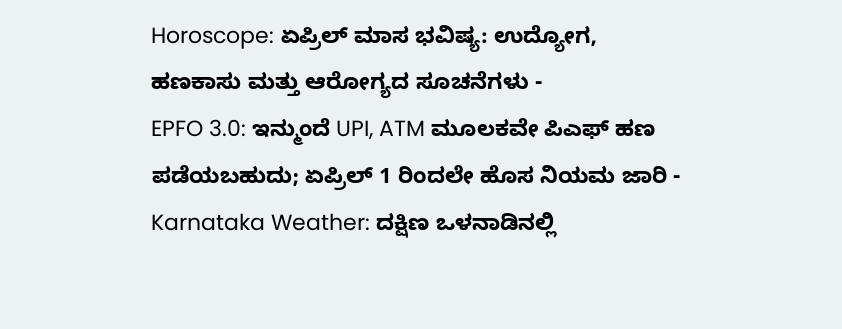Horoscope: ಏಪ್ರಿಲ್ ಮಾಸ ಭವಿಷ್ಯ: ಉದ್ಯೋಗ, ಹಣಕಾಸು ಮತ್ತು ಆರೋಗ್ಯದ ಸೂಚನೆಗಳು -
EPFO 3.0: ಇನ್ಮುಂದೆ UPI, ATM ಮೂಲಕವೇ ಪಿಎಫ್ ಹಣ ಪಡೆಯಬಹುದು; ಏಪ್ರಿಲ್ 1 ರಿಂದಲೇ ಹೊಸ ನಿಯಮ ಜಾರಿ -
Karnataka Weather: ದಕ್ಷಿಣ ಒಳನಾಡಿನಲ್ಲಿ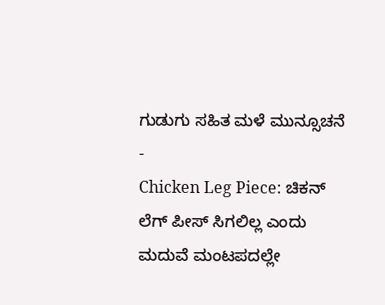ಗುಡುಗು ಸಹಿತ ಮಳೆ ಮುನ್ಸೂಚನೆ -
Chicken Leg Piece: ಚಿಕನ್ ಲೆಗ್ ಪೀಸ್ ಸಿಗಲಿಲ್ಲ ಎಂದು ಮದುವೆ ಮಂಟಪದಲ್ಲೇ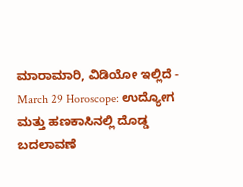ಮಾರಾಮಾರಿ, ವಿಡಿಯೋ ಇಲ್ಲಿದೆ -
March 29 Horoscope: ಉದ್ಯೋಗ ಮತ್ತು ಹಣಕಾಸಿನಲ್ಲಿ ದೊಡ್ಡ ಬದಲಾವಣೆ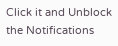Click it and Unblock the Notifications